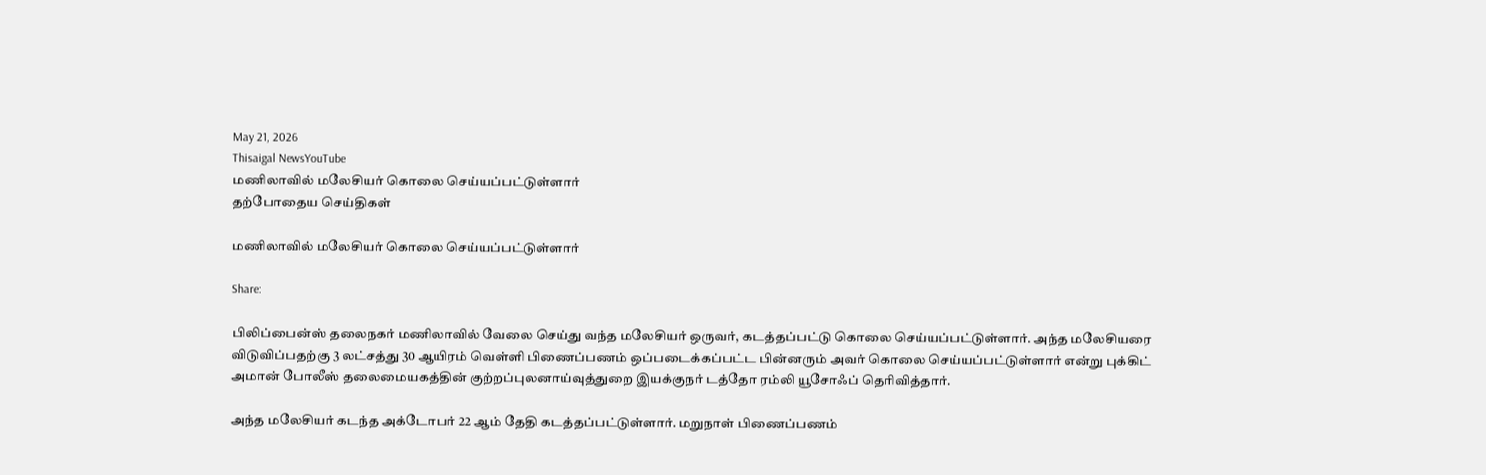May 21, 2026
Thisaigal NewsYouTube
மணிலாவில் மலேசியர் கொலை செய்யப்பட்டுள்ளார்
தற்போதைய செய்திகள்

மணிலாவில் மலேசியர் கொலை செய்யப்பட்டுள்ளார்

Share:

பிலிப்பைன்ஸ் தலைநகர் மணிலாவில் வேலை செய்து வந்த மலேசியர் ஒருவர், கடத்தப்பட்டு கொலை செய்யப்பட்டுள்ளார். அந்த மலேசியரை விடுவிப்பதற்கு 3 லட்சத்து 30 ஆயிரம் வெள்ளி பிணைப்பணம் ஒப்படைக்கப்பட்ட பின்னரும் அவர் கொலை செய்யப்பட்டுள்ளார் என்று புக்கிட் அமான் போலீஸ் தலைமையகத்தின் குற்றப்புலனாய்வுத்துறை இயக்குநர் டத்தோ ரம்லி யூசோஃப் தெரிவித்தார்.

அந்த மலேசியர் கடந்த அக்டோபர் 22 ஆம் தேதி கடத்தப்பட்டுள்ளார். மறுநாள் பிணைப்பணம்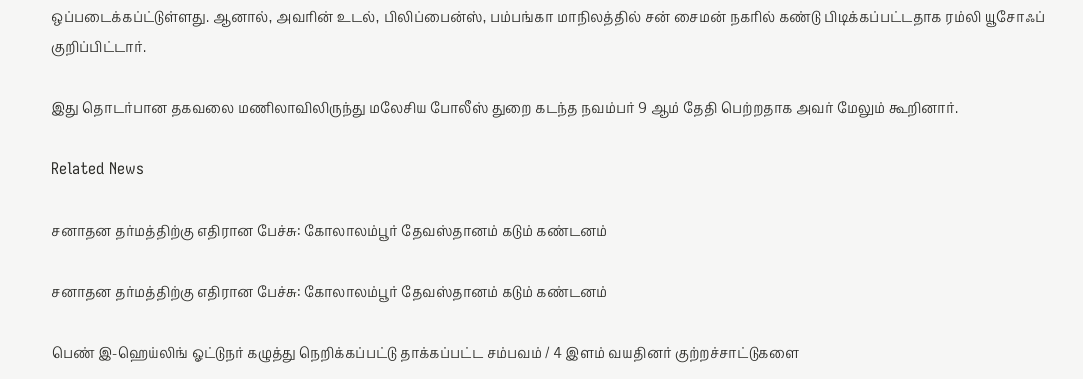ஒப்படைக்கப்ட்டுள்ளது. ஆனால், அவரின் உடல், பிலிப்பைன்ஸ், பம்பங்கா மாநிலத்தில் சன் சைமன் நகரில் கண்டு பிடிக்கப்பட்டதாக ரம்லி யூசோஃப் குறிப்பிட்டார்.

இது தொடர்பான தகவலை மணிலாவிலிருந்து மலேசிய போலீஸ் துறை கடந்த நவம்பர் 9 ஆம் தேதி பெற்றதாக அவர் மேலும் கூறினார்.

Related News

சனாதன தர்மத்திற்கு எதிரான பேச்சு: கோலாலம்பூர் தேவஸ்தானம் கடும் கண்டனம்

சனாதன தர்மத்திற்கு எதிரான பேச்சு: கோலாலம்பூர் தேவஸ்தானம் கடும் கண்டனம்

பெண் இ-ஹெய்லிங் ஓட்டுநர் கழுத்து நெறிக்கப்பட்டு தாக்கப்பட்ட சம்பவம் / 4 இளம் வயதினர் குற்றச்சாட்டுகளை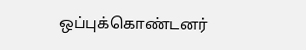ஒப்புக்கொண்டனர்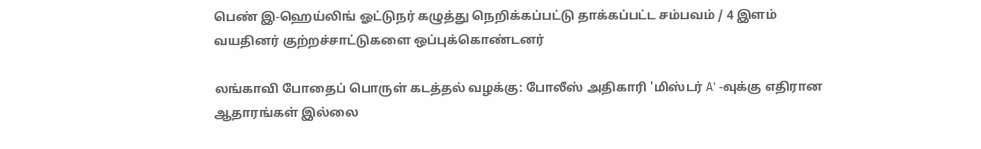பெண் இ-ஹெய்லிங் ஓட்டுநர் கழுத்து நெறிக்கப்பட்டு தாக்கப்பட்ட சம்பவம் / 4 இளம் வயதினர் குற்றச்சாட்டுகளை ஒப்புக்கொண்டனர்

லங்காவி போதைப் பொருள் கடத்தல் வழக்கு: போலீஸ் அதிகாரி 'மிஸ்டர் A' -வுக்கு எதிரான ஆதாரங்கள் இல்லை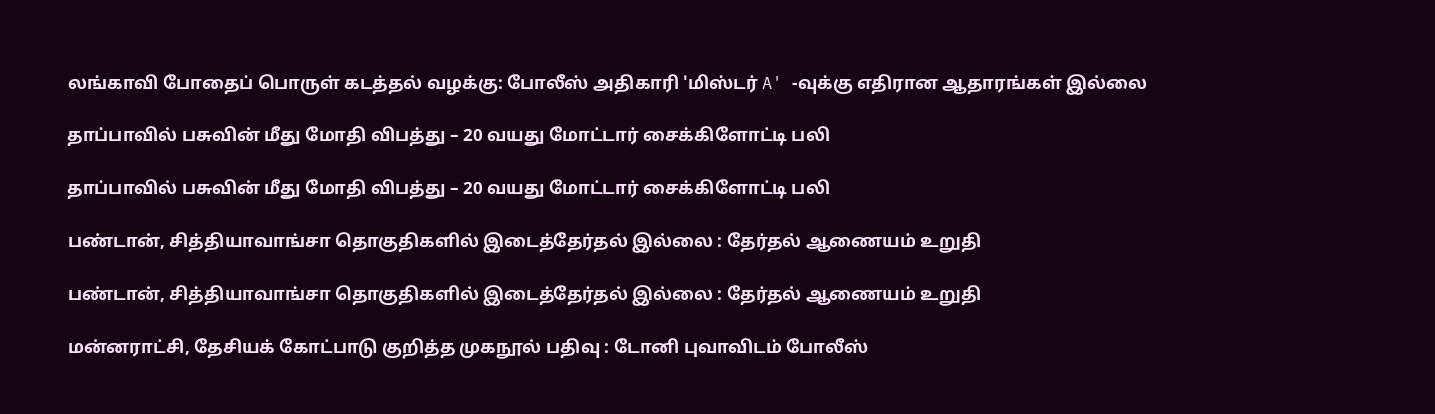லங்காவி போதைப் பொருள் கடத்தல் வழக்கு: போலீஸ் அதிகாரி 'மிஸ்டர் A' -வுக்கு எதிரான ஆதாரங்கள் இல்லை

தாப்பாவில் பசுவின் மீது மோதி விபத்து – 20 வயது மோட்டார் சைக்கிளோட்டி பலி

தாப்பாவில் பசுவின் மீது மோதி விபத்து – 20 வயது மோட்டார் சைக்கிளோட்டி பலி

பண்டான், சித்தியாவாங்சா தொகுதிகளில் இடைத்தேர்தல் இல்லை : தேர்தல் ஆணையம் உறுதி

பண்டான், சித்தியாவாங்சா தொகுதிகளில் இடைத்தேர்தல் இல்லை : தேர்தல் ஆணையம் உறுதி

மன்னராட்சி, தேசியக் கோட்பாடு குறித்த முகநூல் பதிவு : டோனி புவாவிடம் போலீஸ்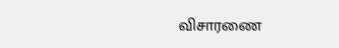விசாரணை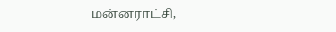மன்னராட்சி,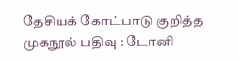தேசியக் கோட்பாடு குறித்த முகநூல் பதிவு : டோனி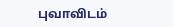புவாவிடம்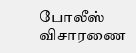போலீஸ் விசாரணை